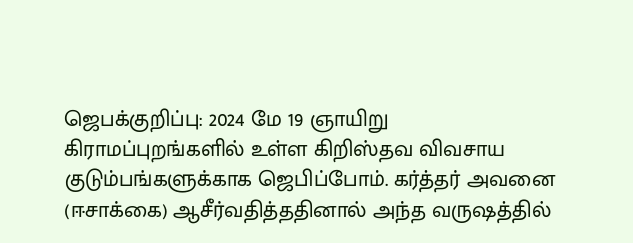ஜெபக்குறிப்பு: 2024 மே 19 ஞாயிறு
கிராமப்புறங்களில் உள்ள கிறிஸ்தவ விவசாய குடும்பங்களுக்காக ஜெபிப்போம். கர்த்தர் அவனை (ஈசாக்கை) ஆசீர்வதித்ததினால் அந்த வருஷத்தில்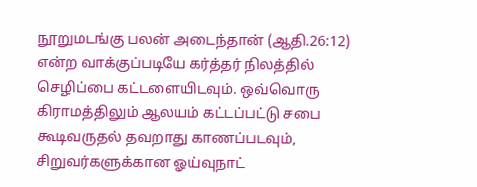நூறுமடங்கு பலன் அடைந்தான் (ஆதி.26:12) என்ற வாக்குப்படியே கர்த்தர் நிலத்தில் செழிப்பை கட்டளையிடவும். ஒவ்வொரு கிராமத்திலும் ஆலயம் கட்டப்பட்டு சபை கூடிவருதல் தவறாது காணப்படவும், சிறுவர்களுக்கான ஓய்வுநாட்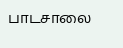பாடசாலை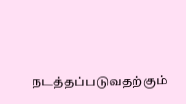நடத்தப்படுவதற்கும்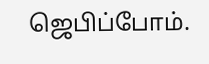ஜெபிப்போம்.